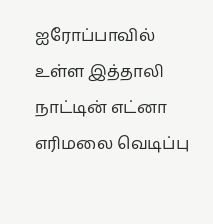ஐரோப்பாவில் உள்ள இத்தாலி நாட்டின் எட்னா எரிமலை வெடிப்பு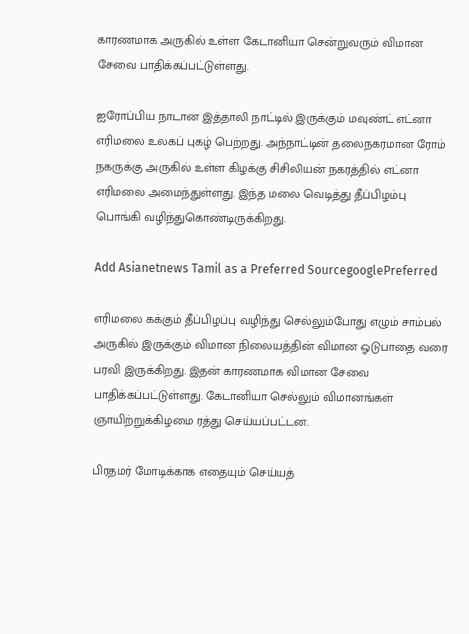காரணமாக அருகில் உள்ள கேடானியா சென்றுவரும் விமான சேவை பாதிக்கப்பட்டுள்ளது.

ஐரோப்பிய நாடான இத்தாலி நாட்டில் இருக்கும் மவுண்ட் எட்னா எரிமலை உலகப் புகழ் பெற்றது. அந்நாட்டின் தலைநகரமான ரோம் நகருக்கு அருகில் உள்ள கிழக்கு சிசிலியன் நகரத்தில் எட்னா எரிமலை அமைந்துள்ளது. இந்த மலை வெடித்து தீப்பிழம்பு பொங்கி வழிந்துகொண்டிருக்கிறது.

Add Asianetnews Tamil as a Preferred SourcegooglePreferred

எரிமலை கக்கும் தீப்பிழப்பு வழிந்து செல்லும்போது எழும் சாம்பல் அருகில் இருக்கும் விமான நிலையத்தின் விமான ஓடுபாதை வரை பரவி இருக்கிறது. இதன் காரணமாக விமான சேவை பாதிக்கப்பட்டுள்ளது. கேடானியா செல்லும் விமானங்கள் ஞாயிற்றுக்கிழமை ரத்து செய்யப்பட்டன.

பிரதமர் மோடிக்காக எதையும் செய்யத்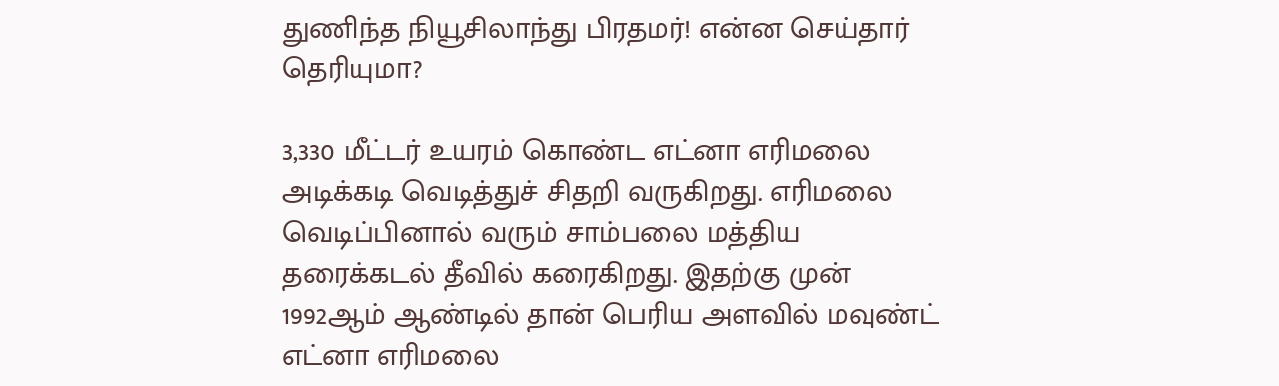துணிந்த நியூசிலாந்து பிரதமர்! என்ன செய்தார் தெரியுமா?

3,330 மீட்டர் உயரம் கொண்ட எட்னா எரிமலை அடிக்கடி வெடித்துச் சிதறி வருகிறது. எரிமலை வெடிப்பினால் வரும் சாம்பலை மத்திய தரைக்கடல் தீவில் கரைகிறது. இதற்கு முன் 1992ஆம் ஆண்டில் தான் பெரிய அளவில் மவுண்ட் எட்னா எரிமலை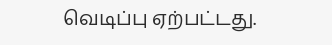வெடிப்பு ஏற்பட்டது.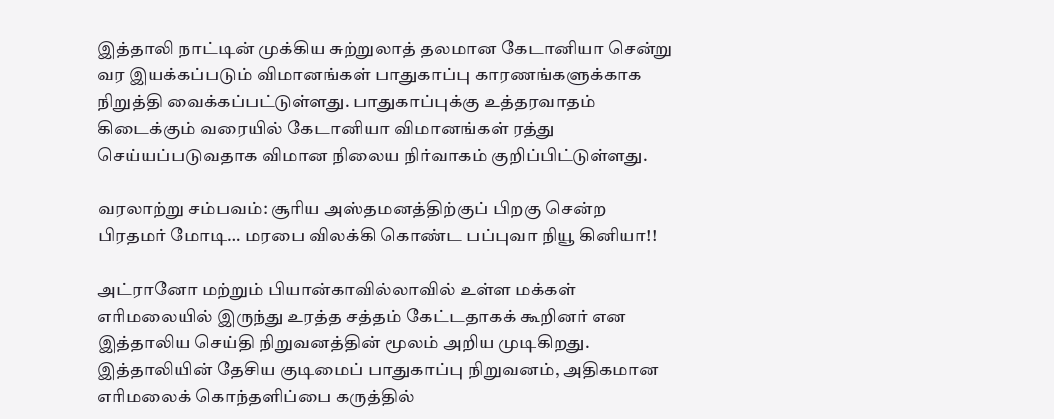இத்தாலி நாட்டின் முக்கிய சுற்றுலாத் தலமான கேடானியா சென்று வர இயக்கப்படும் விமானங்கள் பாதுகாப்பு காரணங்களுக்காக நிறுத்தி வைக்கப்பட்டுள்ளது. பாதுகாப்புக்கு உத்தரவாதம் கிடைக்கும் வரையில் கேடானியா விமானங்கள் ரத்து செய்யப்படுவதாக விமான நிலைய நிர்வாகம் குறிப்பிட்டுள்ளது.

வரலாற்று சம்பவம்: சூரிய அஸ்தமனத்திற்குப் பிறகு சென்ற பிரதமர் மோடி… மரபை விலக்கி கொண்ட பப்புவா நியூ கினியா!!

அட்ரானோ மற்றும் பியான்காவில்லாவில் உள்ள மக்கள் எரிமலையில் இருந்து உரத்த சத்தம் கேட்டதாகக் கூறினர் என இத்தாலிய செய்தி நிறுவனத்தின் மூலம் அறிய முடிகிறது. இத்தாலியின் தேசிய குடிமைப் பாதுகாப்பு நிறுவனம், அதிகமான எரிமலைக் கொந்தளிப்பை கருத்தில்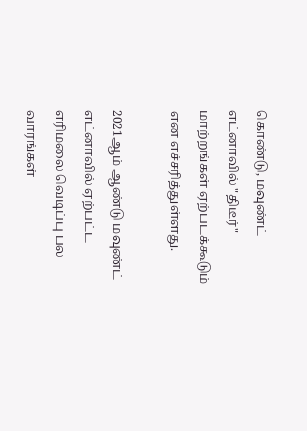கொண்டு, மவுண்ட் எட்னாவில் "திடீர்" மாற்றங்கள் ஏற்படக்கூடும் என எச்சரித்துள்ளது.

2021ஆம் ஆண்டு மவுண்ட் எட்னாவில் ஏற்பட்ட எரிமலை வெடிப்பு பல வாரங்கள்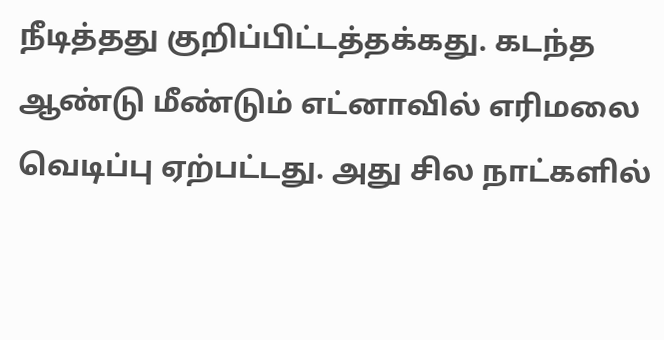நீடித்தது குறிப்பிட்டத்தக்கது. கடந்த ஆண்டு மீண்டும் எட்னாவில் எரிமலை வெடிப்பு ஏற்பட்டது. அது சில நாட்களில்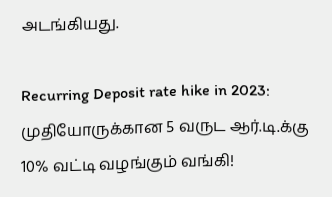அடங்கியது.

Recurring Deposit rate hike in 2023: முதியோருக்கான 5 வருட ஆர்.டி.க்கு 10% வட்டி வழங்கும் வங்கி!